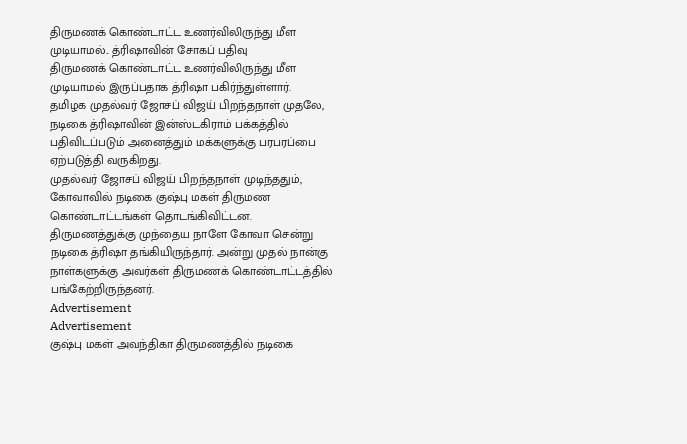திருமணக் கொண்டாட்ட உணர்விலிருந்து மீள முடியாமல்.. த்ரிஷாவின் சோகப் பதிவு
திருமணக் கொண்டாட்ட உணர்விலிருந்து மீள முடியாமல் இருப்பதாக த்ரிஷா பகிர்ந்துள்ளார்.
தமிழக முதல்வர் ஜோசப் விஜய் பிறந்தநாள் முதலே, நடிகை த்ரிஷாவின் இன்ஸ்டகிராம் பக்கத்தில் பதிவிடப்படும் அனைத்தும் மக்களுக்கு பரபரப்பை ஏற்படுத்தி வருகிறது.
முதல்வர் ஜோசப் விஜய் பிறந்தநாள் முடிந்ததும், கோவாவில் நடிகை குஷ்பு மகள் திருமண கொண்டாட்டங்கள் தொடங்கிவிட்டன.
திருமணத்துக்கு முந்தைய நாளே கோவா சென்று நடிகை த்ரிஷா தங்கியிருந்தார். அன்று முதல் நான்கு நாள்களுக்கு அவர்கள் திருமணக் கொண்டாட்டத்தில் பங்கேற்றிருந்தனர்.
Advertisement
Advertisement
குஷ்பு மகள் அவந்திகா திருமணத்தில் நடிகை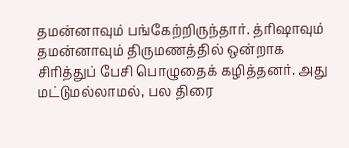தமன்னாவும் பங்கேற்றிருந்தார். த்ரிஷாவும் தமன்னாவும் திருமணத்தில் ஒன்றாக சிரித்துப் பேசி பொழுதைக் கழித்தனர். அது மட்டுமல்லாமல், பல திரை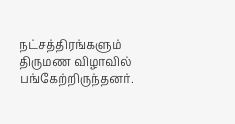நட்சத்திரங்களும் திருமண விழாவில் பங்கேற்றிருந்தனர்.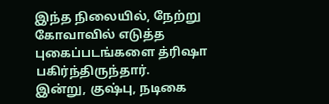இந்த நிலையில், நேற்று கோவாவில் எடுத்த புகைப்படங்களை த்ரிஷா பகிர்ந்திருந்தார்.
இன்று, குஷ்பு, நடிகை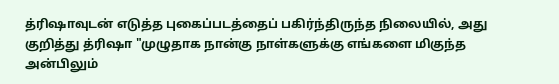த்ரிஷாவுடன் எடுத்த புகைப்படத்தைப் பகிர்ந்திருந்த நிலையில், அது குறித்து த்ரிஷா "முழுதாக நான்கு நாள்களுக்கு எங்களை மிகுந்த அன்பிலும்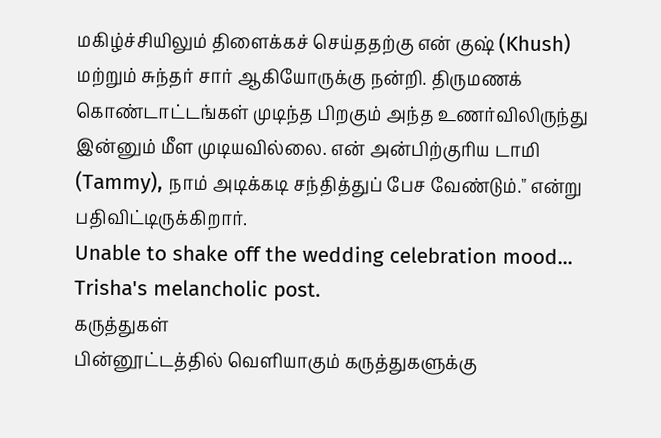மகிழ்ச்சியிலும் திளைக்கச் செய்ததற்கு என் குஷ் (Khush) மற்றும் சுந்தர் சார் ஆகியோருக்கு நன்றி. திருமணக் கொண்டாட்டங்கள் முடிந்த பிறகும் அந்த உணர்விலிருந்து இன்னும் மீள முடியவில்லை. என் அன்பிற்குரிய டாமி (Tammy), நாம் அடிக்கடி சந்தித்துப் பேச வேண்டும்." என்று பதிவிட்டிருக்கிறார்.
Unable to shake off the wedding celebration mood... Trisha's melancholic post.
கருத்துகள்
பின்னூட்டத்தில் வெளியாகும் கருத்துகளுக்கு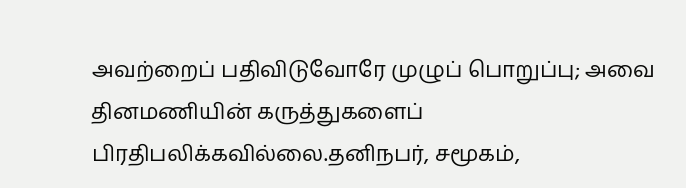அவற்றைப் பதிவிடுவோரே முழுப் பொறுப்பு; அவை தினமணியின் கருத்துகளைப் பிரதிபலிக்கவில்லை.தனிநபர், சமூகம்,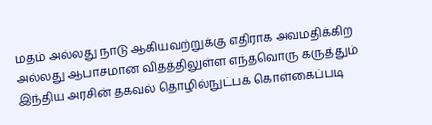மதம் அல்லது நாடு ஆகியவற்றுக்கு எதிராக அவமதிக்கிற அல்லது ஆபாசமான விதத்திலுள்ள எந்தவொரு கருத்தும் இந்திய அரசின் தகவல் தொழில்நுட்பக் கொள்கைப்படி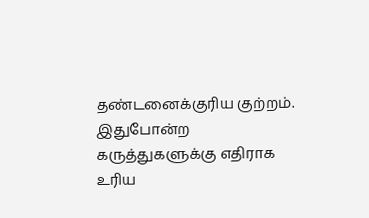தண்டனைக்குரிய குற்றம். இதுபோன்ற கருத்துகளுக்கு எதிராக உரிய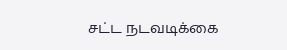சட்ட நடவடிக்கை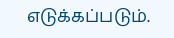எடுக்கப்படும்.